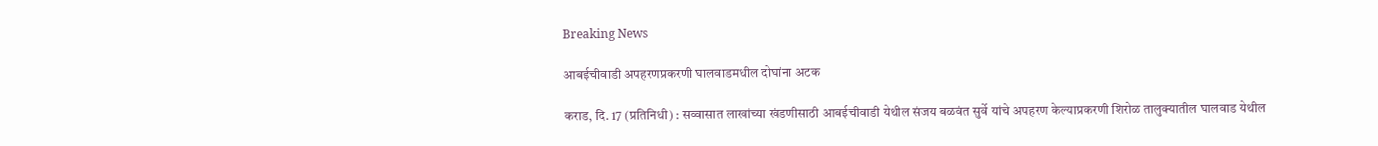Breaking News

आबईचीवाडी अपहरणप्रकरणी घालवाडमधील दोघांना अटक

कराड, दि. 17 (प्रतिनिधी) : सव्वासात लाखांच्या खंडणीसाठी आबईचीवाडी येथील संजय बळवंत सुर्वे यांचे अपहरण केल्याप्रकरणी शिरोळ तालुक्यातील घालवाड येथील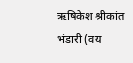ऋषिकेश श्रीकांत भंडारी (वय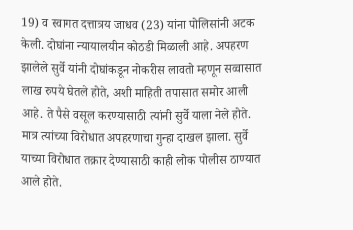19) व स्वागत दत्तात्रय जाधव (23) यांना पोलिसांनी अटक केली. दोघांना न्यायालयीन कोठडी मिळाली आहे. अपहरण झालेले सुर्वे यांनी दोघांकडून नोकरीस लावतो म्हणून सव्वासात लाख रुपये घेतले होते, अशी माहिती तपासात समोर आली आहे. ते पैसे वसूल करण्यासाठी त्यांनी सुर्वे याला नेले होते. मात्र त्यांच्या विरोधात अपहरणाचा गुन्हा दाखल झाला. सुर्वे याच्या विरोधात तक्रार देण्यासाठी काही लोक पोलीस ठाण्यात आले होते.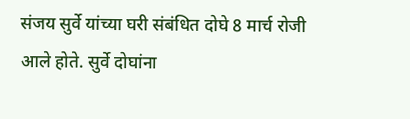संजय सुर्वे यांच्या घरी संबंधित दोघे 8 मार्च रोजी आले होते. सुर्वे दोघांना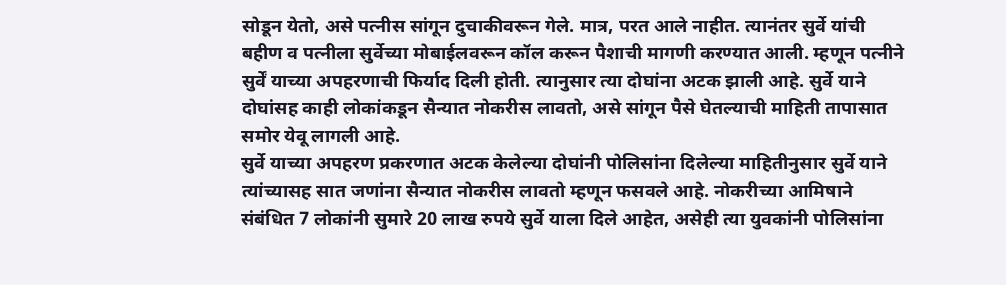सोडून येतो, असे पत्नीस सांगून दुचाकीवरून गेले. मात्र, परत आले नाहीत. त्यानंतर सुर्वे यांची बहीण व पत्नीला सुर्वेच्या मोबाईलवरून कॉल करून पैशाची मागणी करण्यात आली. म्हणून पत्नीने सुर्वें याच्या अपहरणाची फिर्याद दिली होती. त्यानुसार त्या दोघांना अटक झाली आहे. सुर्वे याने दोघांसह काही लोकांकडून सैन्यात नोकरीस लावतो, असे सांगून पैसे घेतल्याची माहिती तापासात समोर येवू लागली आहे.
सुर्वे याच्या अपहरण प्रकरणात अटक केलेल्या दोघांनी पोलिसांना दिलेल्या माहितीनुसार सुर्वे याने त्यांच्यासह सात जणांना सैन्यात नोकरीस लावतो म्हणून फसवले आहे. नोकरीच्या आमिषाने संबंधित 7 लोकांनी सुमारे 20 लाख रुपये सुर्वे याला दिले आहेत, असेही त्या युवकांनी पोलिसांना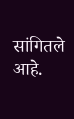सांगितले आहे.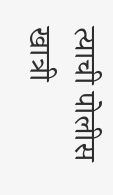त्याची पोलीस खात्री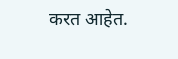करत आहेत.